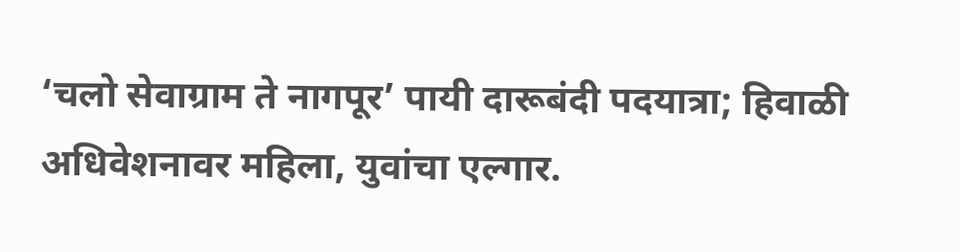‘चलो सेवाग्राम ते नागपूर’ पायी दारूबंदी पदयात्रा; हिवाळी अधिवेशनावर महिला, युवांचा एल्गार.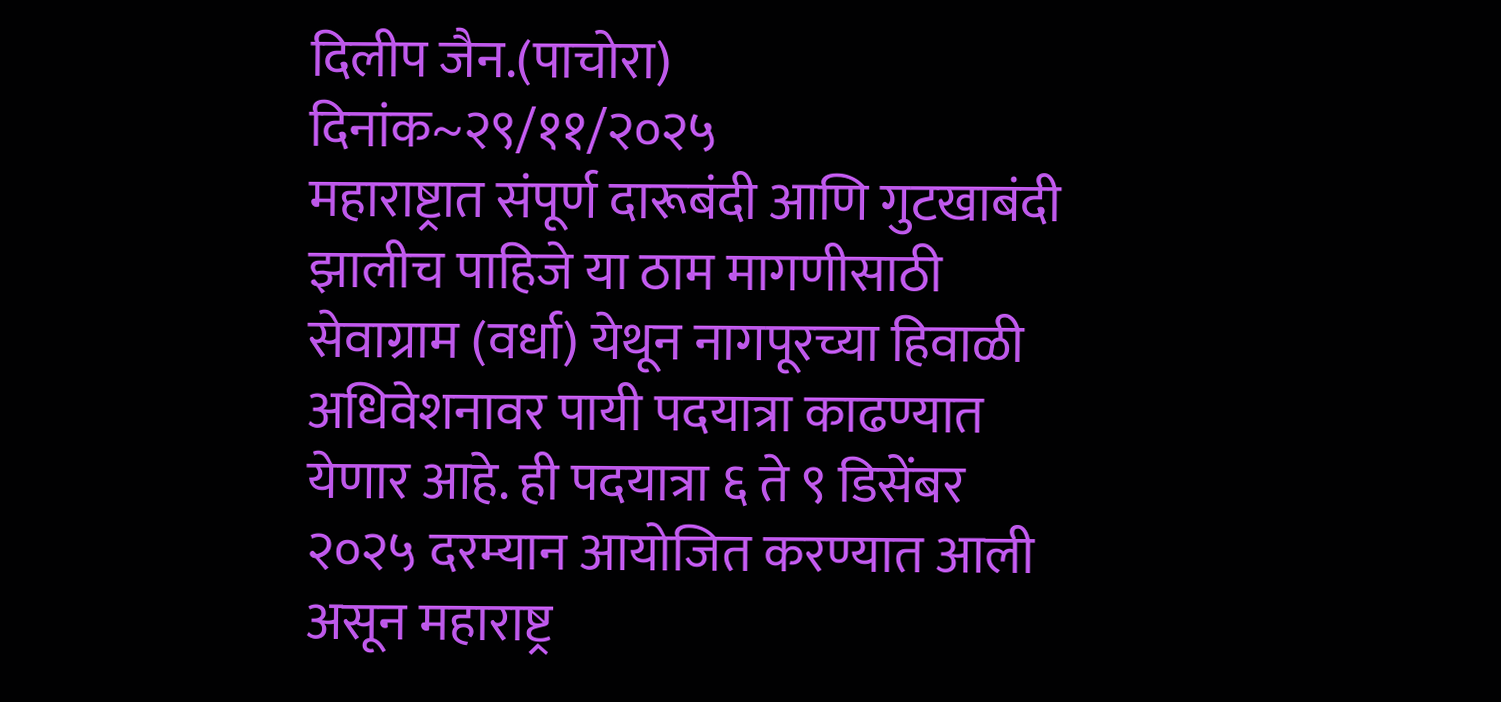दिलीप जैन.(पाचोरा)
दिनांक~२९/११/२०२५
महाराष्ट्रात संपूर्ण दारूबंदी आणि गुटखाबंदी झालीच पाहिजे या ठाम मागणीसाठी सेवाग्राम (वर्धा) येथून नागपूरच्या हिवाळी अधिवेशनावर पायी पदयात्रा काढण्यात येणार आहे. ही पदयात्रा ६ ते ९ डिसेंबर २०२५ दरम्यान आयोजित करण्यात आली असून महाराष्ट्र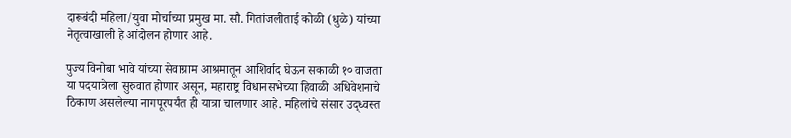दारूबंदी महिला/युवा मोर्चाच्या प्रमुख मा. सौ. गितांजलीताई कोळी (धुळे) यांच्या नेतृत्वाखाली हे आंदोलन होणार आहे.

पुज्य विनोबा भावे यांच्या सेवाग्राम आश्रमातून आशिर्वाद घेऊन सकाळी १० वाजता या पदयात्रेला सुरुवात होणार असून, महाराष्ट्र विधानसभेच्या हिवाळी अधिवेशनाचे ठिकाण असलेल्या नागपूरपर्यंत ही यात्रा चालणार आहे. महिलांचे संसार उद्ध्वस्त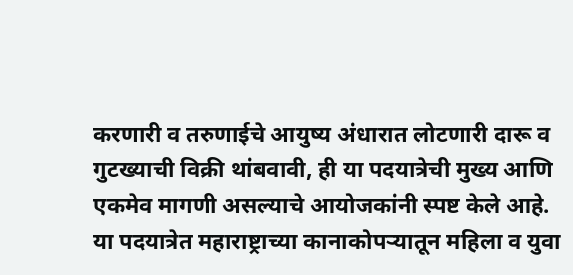करणारी व तरुणाईचे आयुष्य अंधारात लोटणारी दारू व गुटख्याची विक्री थांबवावी, ही या पदयात्रेची मुख्य आणि एकमेव मागणी असल्याचे आयोजकांनी स्पष्ट केले आहे.
या पदयात्रेत महाराष्ट्राच्या कानाकोपऱ्यातून महिला व युवा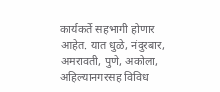कार्यकर्ते सहभागी होणार आहेत. यात धुळे, नंदुरबार, अमरावती, पुणे, अकोला, अहिल्यानगरसह विविध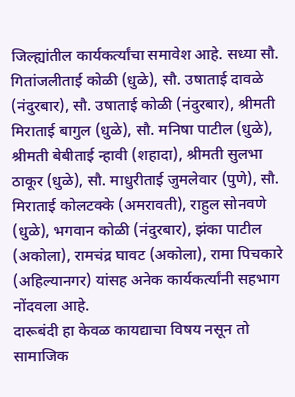जिल्ह्यांतील कार्यकर्त्यांचा समावेश आहे. सध्या सौ. गितांजलीताई कोळी (धुळे), सौ. उषाताई दावळे (नंदुरबार), सौ. उषाताई कोळी (नंदुरबार), श्रीमती मिराताई बागुल (धुळे), सौ. मनिषा पाटील (धुळे), श्रीमती बेबीताई न्हावी (शहादा), श्रीमती सुलभा ठाकूर (धुळे), सौ. माधुरीताई जुमलेवार (पुणे), सौ. मिराताई कोलटक्के (अमरावती), राहुल सोनवणे (धुळे), भगवान कोळी (नंदुरबार), झंका पाटील (अकोला), रामचंद्र घावट (अकोला), रामा पिचकारे (अहिल्यानगर) यांसह अनेक कार्यकर्त्यांनी सहभाग नोंदवला आहे.
दारूबंदी हा केवळ कायद्याचा विषय नसून तो सामाजिक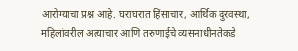आरोग्याचा प्रश्न आहे. घराघरात हिंसाचार, आर्थिक दुरवस्था, महिलांवरील अत्याचार आणि तरुणाईचे व्यसनाधीनतेकडे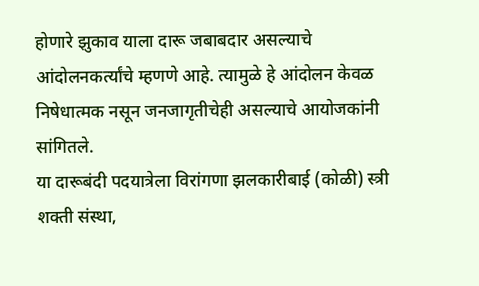होणारे झुकाव याला दारू जबाबदार असल्याचे आंदोलनकर्त्यांचे म्हणणे आहे. त्यामुळे हे आंदोलन केवळ निषेधात्मक नसून जनजागृतीचेही असल्याचे आयोजकांनी सांगितले.
या दारूबंदी पदयात्रेला विरांगणा झलकारीबाई (कोळी) स्त्री शक्ती संस्था,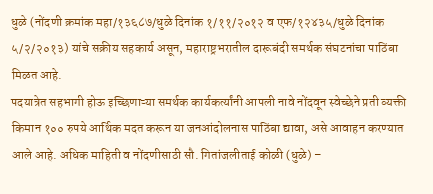धुळे (नोंदणी क्रमांक महा/१३६८७/धुळे दिनांक १/११/२०१२ व एफ/१२४३५/धुळे दिनांक ५/२/२०१३) यांचे सक्रीय सहकार्य असून, महाराष्ट्रभरातील दारूबंदी समर्थक संघटनांचा पाठिंबा मिळत आहे.
पदयात्रेत सहभागी होऊ इच्छिणाऱ्या समर्थक कार्यकर्त्यांनी आपली नावे नोंदवून स्वेच्छेने प्रती व्यक्ती किमान १०० रुपये आर्थिक मदत करून या जनआंदोलनास पाठिंबा द्यावा, असे आवाहन करण्यात आले आहे. अधिक माहिती व नोंदणीसाठी सौ. गितांजलीताई कोळी (धुळे) –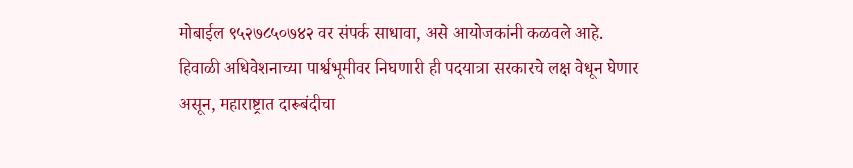मोबाईल ९५२७८५०७४२ वर संपर्क साधावा, असे आयोजकांनी कळवले आहे.
हिवाळी अधिवेशनाच्या पार्श्वभूमीवर निघणारी ही पदयात्रा सरकारचे लक्ष वेधून घेणार असून, महाराष्ट्रात दारूबंदीचा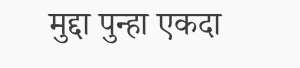मुद्दा पुन्हा एकदा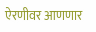ऐरणीवर आणणार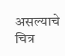असल्याचे चित्र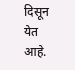दिसून येत आहे.